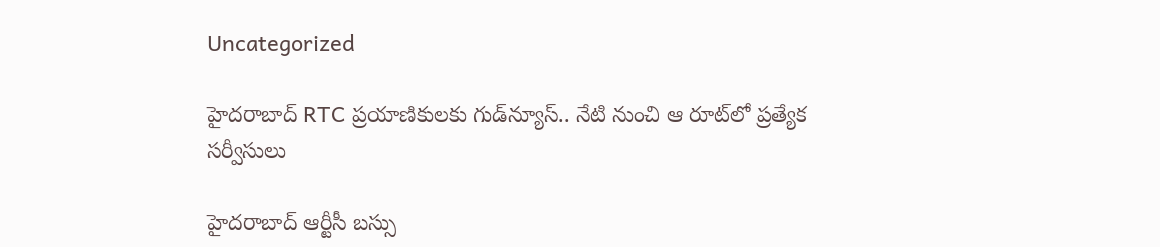Uncategorized

హైదరాబాద్ RTC ప్రయాణికులకు గుడ్‌న్యూస్.. నేటి నుంచి ఆ రూట్‌లో ప్రత్యేక సర్వీసులు

హైదరాబాద్ ఆర్టీసీ బస్సు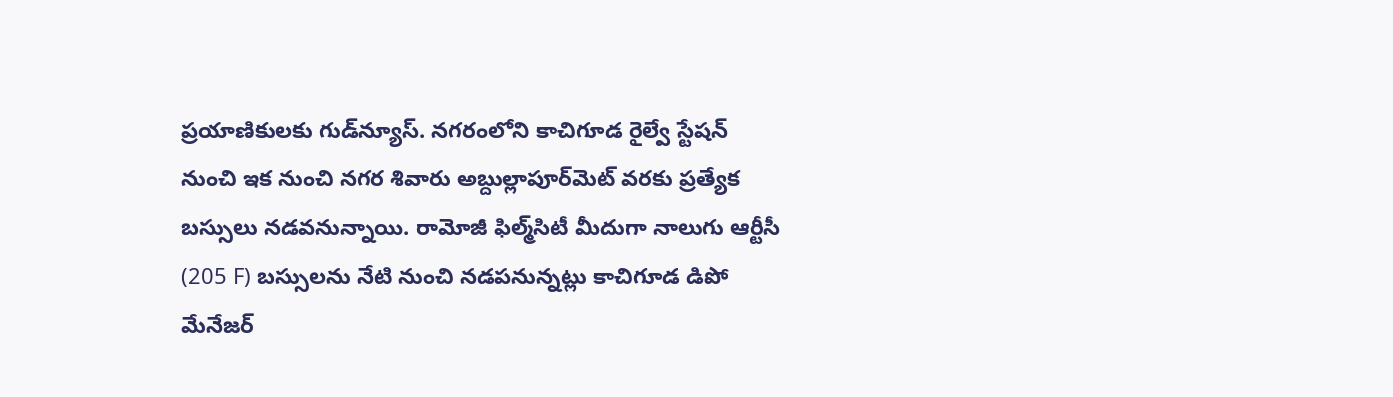ప్రయాణికులకు గుడ్‌న్యూస్. నగరంలోని కాచిగూడ రైల్వే స్టేషన్‌ నుంచి ఇక నుంచి నగర శివారు అబ్దుల్లాపూర్‌మెట్‌ వరకు ప్రత్యేక బస్సులు నడవనున్నాయి. రామోజీ ఫిల్మ్‌సిటీ మీదుగా నాలుగు ఆర్టీసీ (205 F) బస్సులను నేటి నుంచి నడపనున్నట్లు కాచిగూడ డిపో మేనేజర్‌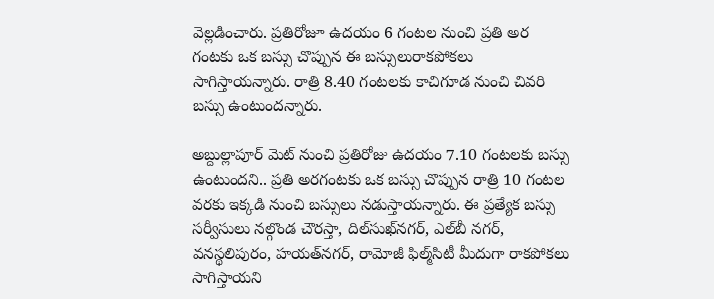వెల్లడించారు. ప్రతిరోజూ ఉదయం 6 గంటల నుంచి ప్రతి అర గంటకు ఒక బస్సు చొప్పున ఈ బస్సులురాకపోకలు సాగిస్తాయన్నారు. రాత్రి 8.40 గంటలకు కాచిగూడ నుంచి చివరి బస్సు ఉంటుందన్నారు.

అబ్దుల్లాపూర్‌ మెట్‌ నుంచి ప్రతిరోజు ఉదయం 7.10 గంటలకు బస్సు ఉంటుందని.. ప్రతి అరగంటకు ఒక బస్సు చొప్పున రాత్రి 10 గంటల వరకు ఇక్కడి నుంచి బస్సులు నడుస్తాయన్నారు. ఈ ప్రత్యేక బస్సు సర్వీసులు నల్గొండ చౌరస్తా, దిల్‌సుఖ్‌నగర్, ఎల్‌బీ నగర్, వనస్థలిపురం, హయత్‌నగర్, రామోజీ ఫిల్మ్‌సిటీ మీదుగా రాకపోకలు సాగిస్తాయని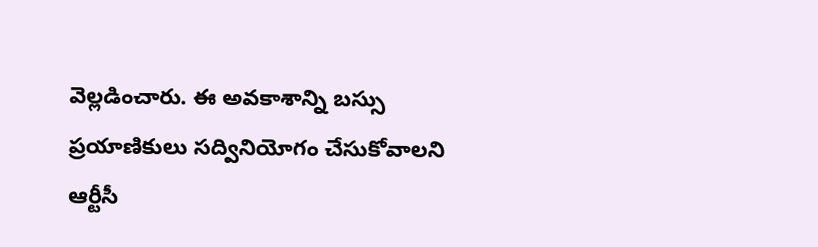వెల్లడించారు. ఈ అవకాశాన్ని బస్సు ప్రయాణికులు సద్వినియోగం చేసుకోవాలని ఆర్టీసీ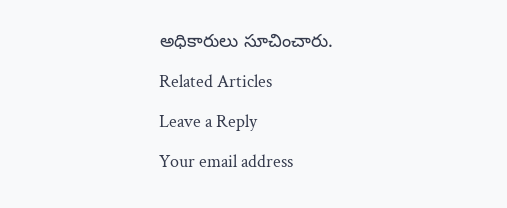అధికారులు సూచించారు.

Related Articles

Leave a Reply

Your email address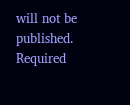will not be published. Required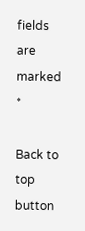fields are marked *

Back to top button